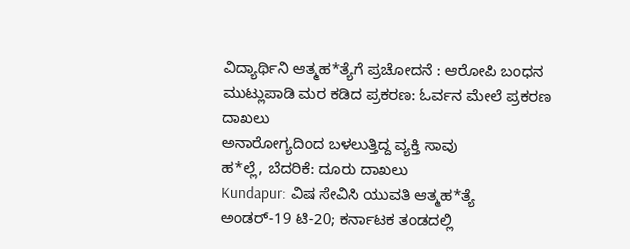ವಿದ್ಯಾರ್ಥಿನಿ ಆತ್ಮಹ*ತ್ಯೆಗೆ ಪ್ರಚೋದನೆ : ಆರೋಪಿ ಬಂಧನ
ಮುಟ್ಲುಪಾಡಿ ಮರ ಕಡಿದ ಪ್ರಕರಣ: ಓರ್ವನ ಮೇಲೆ ಪ್ರಕರಣ ದಾಖಲು
ಅನಾರೋಗ್ಯದಿಂದ ಬಳಲುತ್ತಿದ್ದ ವ್ಯಕ್ತಿ ಸಾವು
ಹ*ಲ್ಲೆ, ಬೆದರಿಕೆ: ದೂರು ದಾಖಲು
Kundapur: ವಿಷ ಸೇವಿಸಿ ಯುವತಿ ಆತ್ಮಹ*ತ್ಯೆ
ಅಂಡರ್-19 ಟಿ-20; ಕರ್ನಾಟಕ ತಂಡದಲ್ಲಿ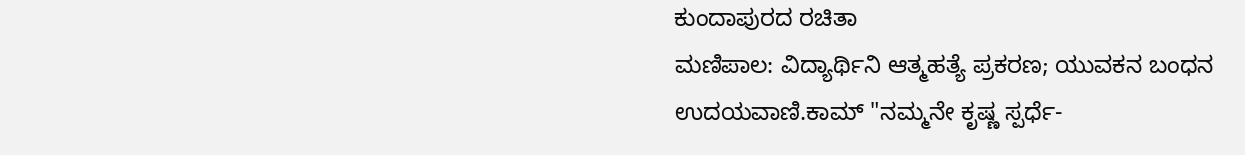ಕುಂದಾಪುರದ ರಚಿತಾ
ಮಣಿಪಾಲ: ವಿದ್ಯಾರ್ಥಿನಿ ಆತ್ಮಹತ್ಯೆ ಪ್ರಕರಣ; ಯುವಕನ ಬಂಧನ
ಉದಯವಾಣಿ.ಕಾಮ್ "ನಮ್ಮನೇ ಕೃಷ್ಣ ಸ್ಪರ್ಧೆ-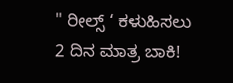" ರೀಲ್ಸ್ ‘ ಕಳುಹಿಸಲು 2 ದಿನ ಮಾತ್ರ ಬಾಕಿ!